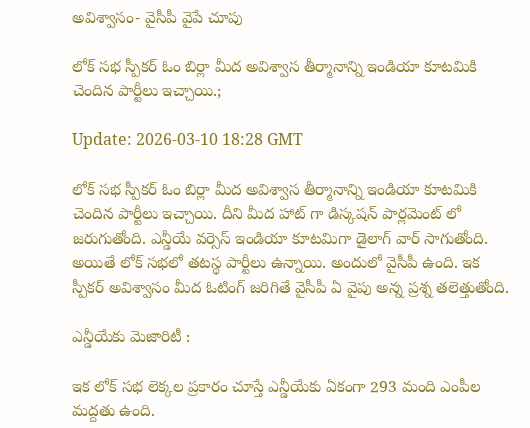అవిశ్వాసం- వైసీపీ వైపే చూపు

లోక్ సభ స్పీకర్ ఓం బిర్లా మీద అవిశ్వాస తీర్మానాన్ని ఇండియా కూటమికి చెందిన పార్టీలు ఇచ్చాయి.;

Update: 2026-03-10 18:28 GMT

లోక్ సభ స్పీకర్ ఓం బిర్లా మీద అవిశ్వాస తీర్మానాన్ని ఇండియా కూటమికి చెందిన పార్టీలు ఇచ్చాయి. దీని మీద హాట్ గా డిస్కషన్ పార్లమెంట్ లో జరుగుతోంది. ఎన్డీయే వర్సెస్ ఇండియా కూటమిగా డైలాగ్ వార్ సాగుతోంది. అయితే లోక్ సభలో తటస్థ పార్టీలు ఉన్నాయి. అందులో వైసీపీ ఉంది. ఇక స్పీకర్ అవిశ్వాసం మీద ఓటింగ్ జరిగితే వైసీపీ ఏ వైపు అన్న ప్రశ్న తలెత్తుతోంది.

ఎన్డీయేకు మెజారిటీ :

ఇక లోక్ సభ లెక్కల ప్రకారం చూస్తే ఎన్డీయేకు ఏకంగా 293 మంది ఎంపీల మద్దతు ఉంది.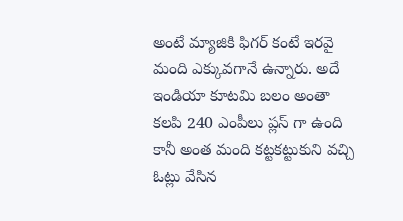అంటే మ్యాజికి ఫిగర్ కంటే ఇరవై మంది ఎక్కువగానే ఉన్నారు. అదే ఇండియా కూటమి బలం అంతా కలపి 240 ఎంపీలు ప్లస్ గా ఉంది కానీ అంత మంది కట్టకట్టుకుని వచ్చి ఓట్లు వేసిన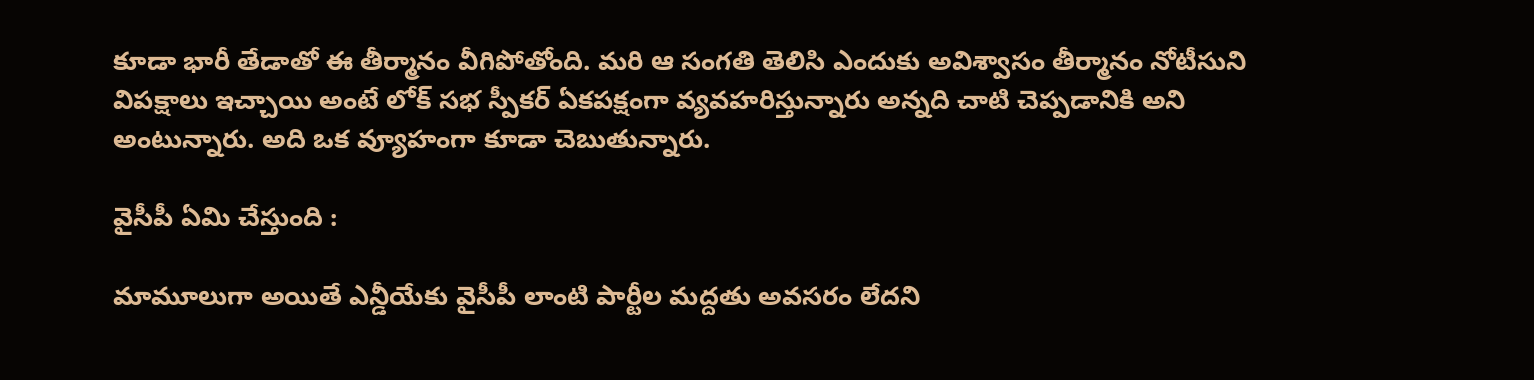కూడా భారీ తేడాతో ఈ తీర్మానం వీగిపోతోంది. మరి ఆ సంగతి తెలిసి ఎందుకు అవిశ్వాసం తీర్మానం నోటీసుని విపక్షాలు ఇచ్చాయి అంటే లోక్ సభ స్పీకర్ ఏకపక్షంగా వ్యవహరిస్తున్నారు అన్నది చాటి చెప్పడానికి అని అంటున్నారు. అది ఒక వ్యూహంగా కూడా చెబుతున్నారు.

వైసీపీ ఏమి చేస్తుంది :

మామూలుగా అయితే ఎన్డీయేకు వైసీపీ లాంటి పార్టీల మద్దతు అవసరం లేదని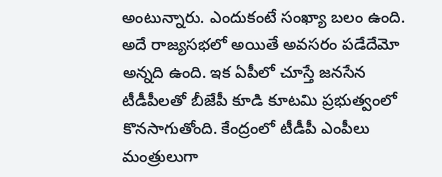అంటున్నారు. ఎందుకంటే సంఖ్యా బలం ఉంది. అదే రాజ్యసభలో అయితే అవసరం పడేదేమో అన్నది ఉంది. ఇక ఏపీలో చూస్తే జనసేన టీడీపీలతో బీజేపీ కూడి కూటమి ప్రభుత్వంలో కొనసాగుతోంది. కేంద్రంలో టీడీపీ ఎంపీలు మంత్రులుగా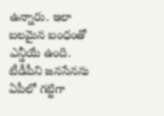ఉన్నారు. ఇలా బలమైన బంధంతో ఎన్డీయే ఉంది. టీడీపీని జనసేనను ఏపీలో గట్టిగా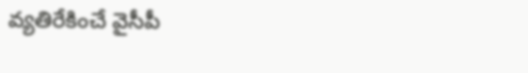వ్యతిరేకించే వైసీపీ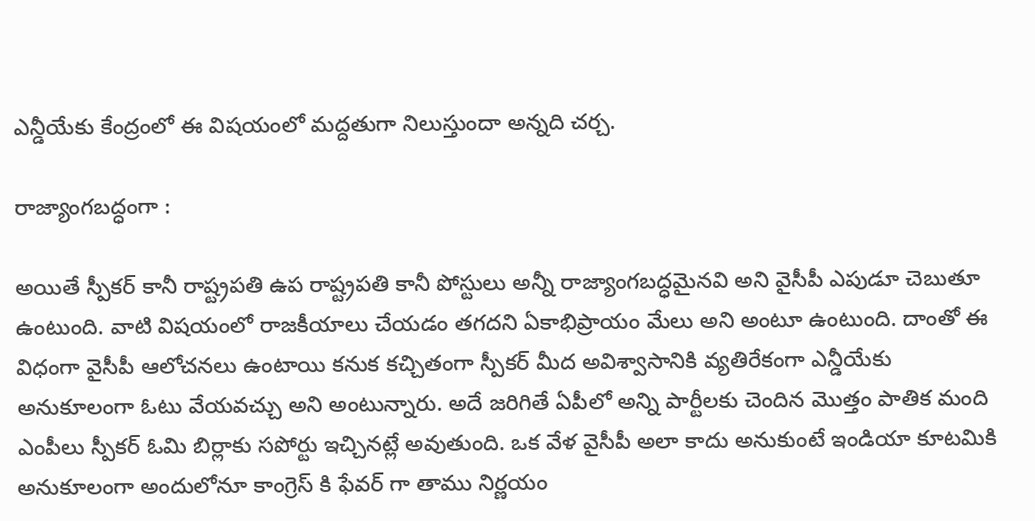ఎన్డీయేకు కేంద్రంలో ఈ విషయంలో మద్దతుగా నిలుస్తుందా అన్నది చర్చ.

రాజ్యాంగబద్ధంగా :

అయితే స్పీకర్ కానీ రాష్ట్రపతి ఉప రాష్ట్రపతి కానీ పోస్టులు అన్నీ రాజ్యాంగబద్ధమైనవి అని వైసీపీ ఎపుడూ చెబుతూ ఉంటుంది. వాటి విషయంలో రాజకీయాలు చేయడం తగదని ఏకాభిప్రాయం మేలు అని అంటూ ఉంటుంది. దాంతో ఈ విధంగా వైసీపీ ఆలోచనలు ఉంటాయి కనుక కచ్చితంగా స్పీకర్ మీద అవిశ్వాసానికి వ్యతిరేకంగా ఎన్డీయేకు అనుకూలంగా ఓటు వేయవచ్చు అని అంటున్నారు. అదే జరిగితే ఏపీలో అన్ని పార్టీలకు చెందిన మొత్తం పాతిక మంది ఎంపీలు స్పీకర్ ఓమి బిర్లాకు సపోర్టు ఇచ్చినట్లే అవుతుంది. ఒక వేళ వైసీపీ అలా కాదు అనుకుంటే ఇండియా కూటమికి అనుకూలంగా అందులోనూ కాంగ్రెస్ కి ఫేవర్ గా తాము నిర్ణయం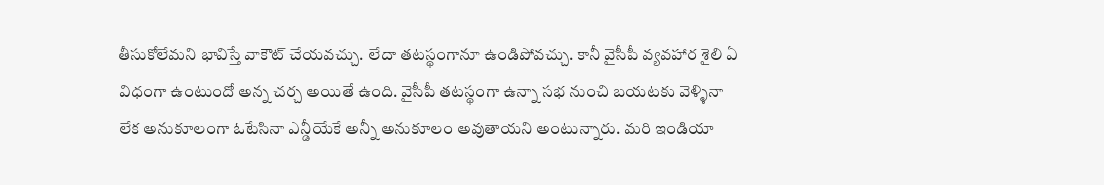తీసుకోలేమని భావిస్తే వాకౌట్ చేయవచ్చు. లేదా తటస్థంగానూ ఉండిపోవచ్చు. కానీ వైసీపీ వ్యవహార శైలి ఏ విధంగా ఉంటుందో అన్న చర్చ అయితే ఉంది. వైసీపీ తటస్థంగా ఉన్నా సభ నుంచి బయటకు వెళ్ళినా లేక అనుకూలంగా ఓటేసినా ఎన్డీయేకే అన్నీ అనుకూలం అవుతాయని అంటున్నారు. మరి ఇండియా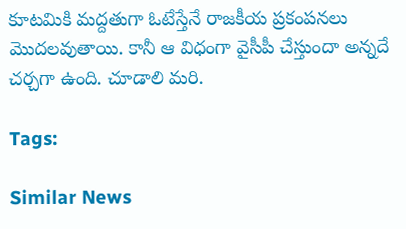కూటమికి మద్దతుగా ఓటేస్తేనే రాజకీయ ప్రకంపనలు మొదలవుతాయి. కానీ ఆ విధంగా వైసీపీ చేస్తుందా అన్నదే చర్చగా ఉంది. చూడాలి మరి.

Tags:

Similar News